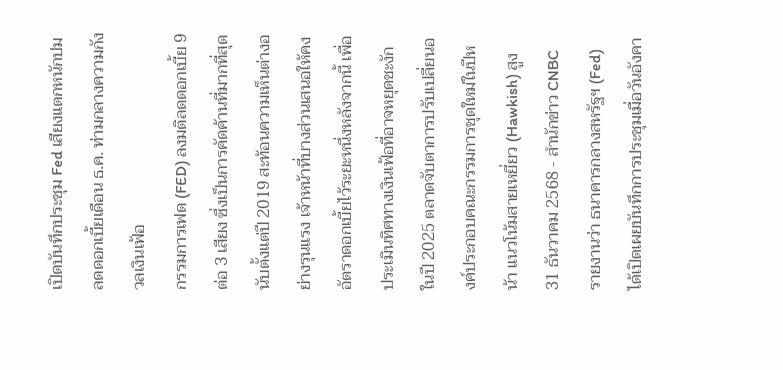เปิดบันทึกประชุม Fed เสียงแตกหนักปมลดดอกเบี้ยเดือน ธ.ค. ท่ามกลางความกังวลเงินเฟ้อ
กรรมการเฟด (FED) ลงมติลดดอกเบี้ย 9 ต่อ 3 เสียง ซึ่งเป็นการคัดค้านที่มากที่สุดนับตั้งแต่ปี 2019 สะท้อนความเห็นต่างอย่างรุนแรง เจ้าหน้าที่บางส่วนเสนอให้คงอัตราดอกเบี้ยไว้ระยะหนึ่งหลังจากนี้ เพื่อประเมินทิศทางเงินเฟ้อที่อาจหยุดชะงักในปี 2025 ตลาดจับตาการปรับเปลี่ยนองค์ประกอบคณะกรรมการชุดใหม่ในปีหน้า แนวโน้มสายเหยี่ยว (Hawkish) สูง
31 ธันวาคม 2568 - สำนักข่าว CNBC รายงานว่า ธนาคารกลางสหรัฐฯ (Fed) ได้เปิดเผยบันทึกการประชุมเมื่อวันอังคา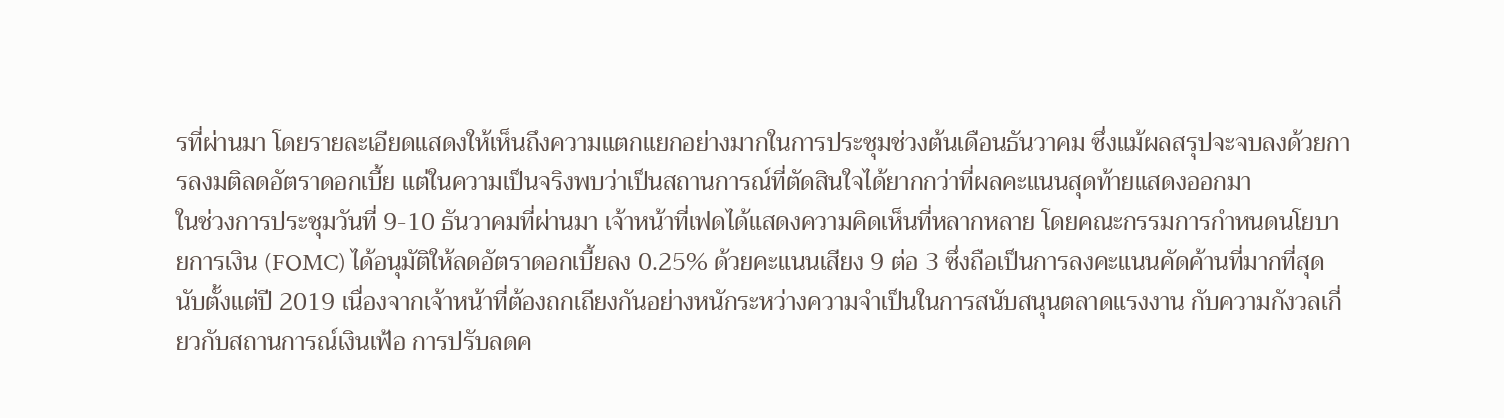รที่ผ่านมา โดยรายละเอียดแสดงให้เห็นถึงความแตกแยกอย่างมากในการประชุมช่วงต้นเดือนธันวาคม ซึ่งแม้ผลสรุปจะจบลงด้วยการลงมติลดอัตราดอกเบี้ย แต่ในความเป็นจริงพบว่าเป็นสถานการณ์ที่ตัดสินใจได้ยากกว่าที่ผลคะแนนสุดท้ายแสดงออกมา
ในช่วงการประชุมวันที่ 9-10 ธันวาคมที่ผ่านมา เจ้าหน้าที่เฟดได้แสดงความคิดเห็นที่หลากหลาย โดยคณะกรรมการกำหนดนโยบายการเงิน (FOMC) ได้อนุมัติให้ลดอัตราดอกเบี้ยลง 0.25% ด้วยคะแนนเสียง 9 ต่อ 3 ซึ่งถือเป็นการลงคะแนนคัดค้านที่มากที่สุดนับตั้งแต่ปี 2019 เนื่องจากเจ้าหน้าที่ต้องถกเถียงกันอย่างหนักระหว่างความจำเป็นในการสนับสนุนตลาดแรงงาน กับความกังวลเกี่ยวกับสถานการณ์เงินเฟ้อ การปรับลดค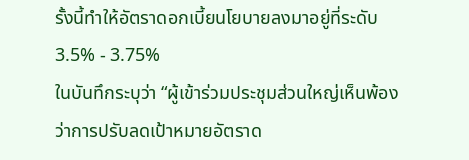รั้งนี้ทำให้อัตราดอกเบี้ยนโยบายลงมาอยู่ที่ระดับ 3.5% - 3.75%
ในบันทึกระบุว่า “ผู้เข้าร่วมประชุมส่วนใหญ่เห็นพ้องว่าการปรับลดเป้าหมายอัตราด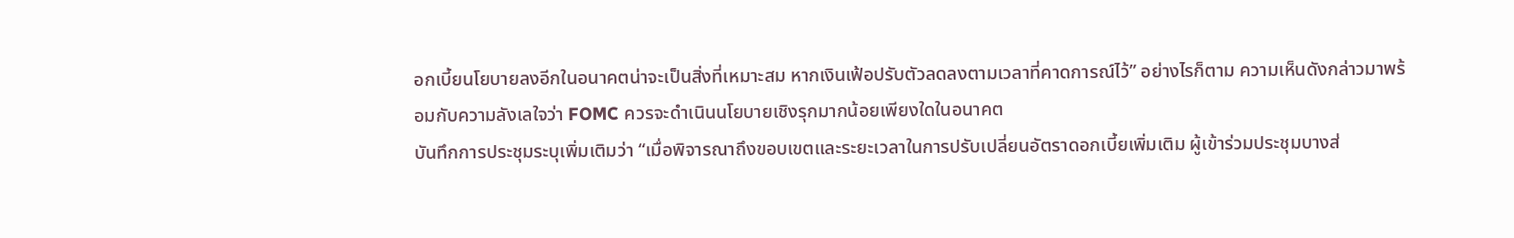อกเบี้ยนโยบายลงอีกในอนาคตน่าจะเป็นสิ่งที่เหมาะสม หากเงินเฟ้อปรับตัวลดลงตามเวลาที่คาดการณ์ไว้” อย่างไรก็ตาม ความเห็นดังกล่าวมาพร้อมกับความลังเลใจว่า FOMC ควรจะดำเนินนโยบายเชิงรุกมากน้อยเพียงใดในอนาคต
บันทึกการประชุมระบุเพิ่มเติมว่า “เมื่อพิจารณาถึงขอบเขตและระยะเวลาในการปรับเปลี่ยนอัตราดอกเบี้ยเพิ่มเติม ผู้เข้าร่วมประชุมบางส่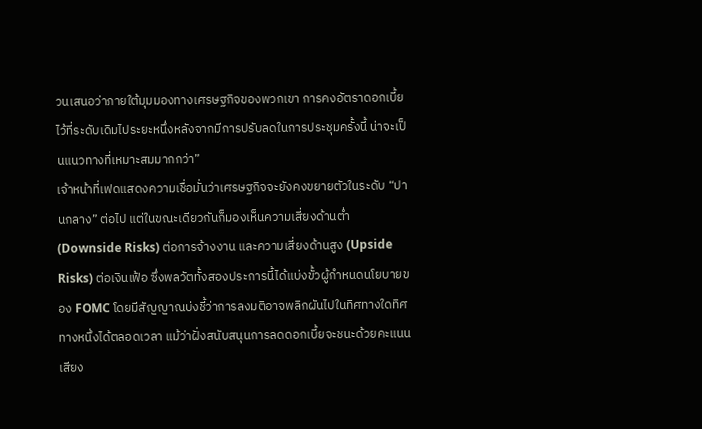วนเสนอว่าภายใต้มุมมองทางเศรษฐกิจของพวกเขา การคงอัตราดอกเบี้ยไว้ที่ระดับเดิมไประยะหนึ่งหลังจากมีการปรับลดในการประชุมครั้งนี้ น่าจะเป็นแนวทางที่เหมาะสมมากกว่า”
เจ้าหน้าที่เฟดแสดงความเชื่อมั่นว่าเศรษฐกิจจะยังคงขยายตัวในระดับ “ปานกลาง” ต่อไป แต่ในขณะเดียวกันก็มองเห็นความเสี่ยงด้านต่ำ (Downside Risks) ต่อการจ้างงาน และความเสี่ยงด้านสูง (Upside Risks) ต่อเงินเฟ้อ ซึ่งพลวัตทั้งสองประการนี้ได้แบ่งขั้วผู้กำหนดนโยบายของ FOMC โดยมีสัญญาณบ่งชี้ว่าการลงมติอาจพลิกผันไปในทิศทางใดทิศทางหนึ่งได้ตลอดเวลา แม้ว่าฝั่งสนับสนุนการลดดอกเบี้ยจะชนะด้วยคะแนนเสียง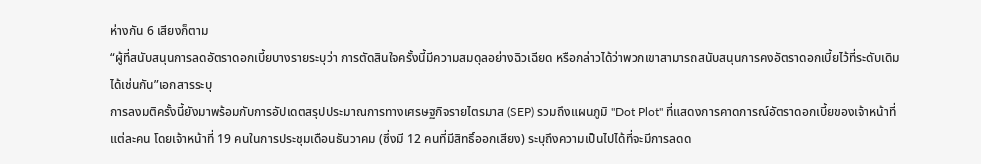ห่างกัน 6 เสียงก็ตาม
“ผู้ที่สนับสนุนการลดอัตราดอกเบี้ยบางรายระบุว่า การตัดสินใจครั้งนี้มีความสมดุลอย่างฉิวเฉียด หรือกล่าวได้ว่าพวกเขาสามารถสนับสนุนการคงอัตราดอกเบี้ยไว้ที่ระดับเดิมได้เช่นกัน”เอกสารระบุ
การลงมติครั้งนี้ยังมาพร้อมกับการอัปเดตสรุปประมาณการทางเศรษฐกิจรายไตรมาส (SEP) รวมถึงแผนภูมิ "Dot Plot" ที่แสดงการคาดการณ์อัตราดอกเบี้ยของเจ้าหน้าที่แต่ละคน โดยเจ้าหน้าที่ 19 คนในการประชุมเดือนธันวาคม (ซึ่งมี 12 คนที่มีสิทธิ์ออกเสียง) ระบุถึงความเป็นไปได้ที่จะมีการลดด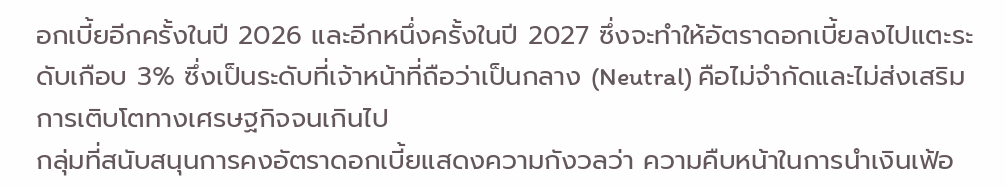อกเบี้ยอีกครั้งในปี 2026 และอีกหนึ่งครั้งในปี 2027 ซึ่งจะทำให้อัตราดอกเบี้ยลงไปแตะระดับเกือบ 3% ซึ่งเป็นระดับที่เจ้าหน้าที่ถือว่าเป็นกลาง (Neutral) คือไม่จำกัดและไม่ส่งเสริมการเติบโตทางเศรษฐกิจจนเกินไป
กลุ่มที่สนับสนุนการคงอัตราดอกเบี้ยแสดงความกังวลว่า ความคืบหน้าในการนำเงินเฟ้อ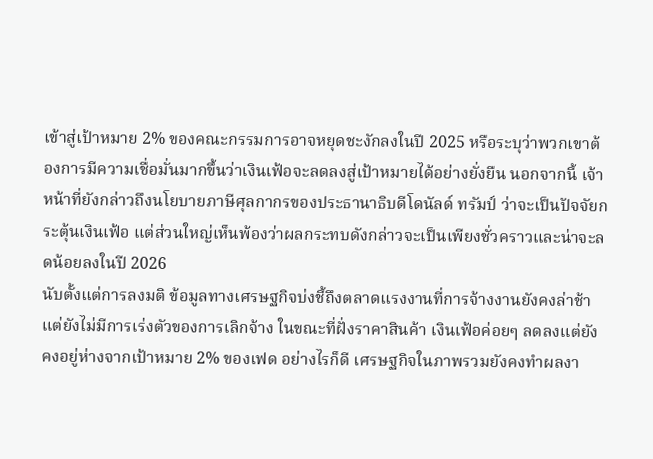เข้าสู่เป้าหมาย 2% ของคณะกรรมการอาจหยุดชะงักลงในปี 2025 หรือระบุว่าพวกเขาต้องการมีความเชื่อมั่นมากขึ้นว่าเงินเฟ้อจะลดลงสู่เป้าหมายได้อย่างยั่งยืน นอกจากนี้ เจ้าหน้าที่ยังกล่าวถึงนโยบายภาษีศุลกากรของประธานาธิบดีโดนัลด์ ทรัมป์ ว่าจะเป็นปัจจัยกระตุ้นเงินเฟ้อ แต่ส่วนใหญ่เห็นพ้องว่าผลกระทบดังกล่าวจะเป็นเพียงชั่วคราวและน่าจะลดน้อยลงในปี 2026
นับตั้งแต่การลงมติ ข้อมูลทางเศรษฐกิจบ่งชี้ถึงตลาดแรงงานที่การจ้างงานยังคงล่าช้าแต่ยังไม่มีการเร่งตัวของการเลิกจ้าง ในขณะที่ฝั่งราคาสินค้า เงินเฟ้อค่อยๆ ลดลงแต่ยังคงอยู่ห่างจากเป้าหมาย 2% ของเฟด อย่างไรก็ดี เศรษฐกิจในภาพรวมยังคงทำผลงา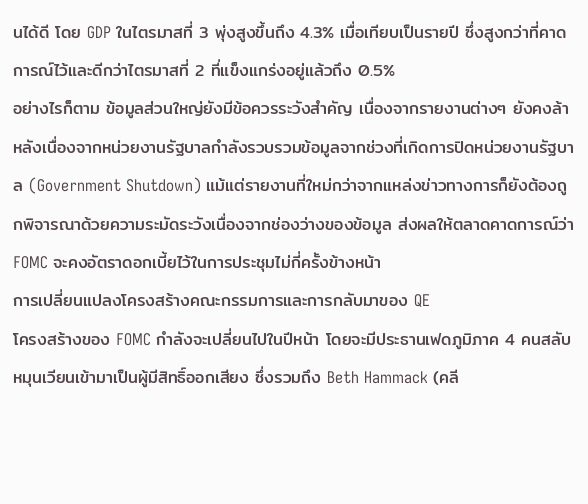นได้ดี โดย GDP ในไตรมาสที่ 3 พุ่งสูงขึ้นถึง 4.3% เมื่อเทียบเป็นรายปี ซึ่งสูงกว่าที่คาดการณ์ไว้และดีกว่าไตรมาสที่ 2 ที่แข็งแกร่งอยู่แล้วถึง 0.5%
อย่างไรก็ตาม ข้อมูลส่วนใหญ่ยังมีข้อควรระวังสำคัญ เนื่องจากรายงานต่างๆ ยังคงล้าหลังเนื่องจากหน่วยงานรัฐบาลกำลังรวบรวมข้อมูลจากช่วงที่เกิดการปิดหน่วยงานรัฐบาล (Government Shutdown) แม้แต่รายงานที่ใหม่กว่าจากแหล่งข่าวทางการก็ยังต้องถูกพิจารณาด้วยความระมัดระวังเนื่องจากช่องว่างของข้อมูล ส่งผลให้ตลาดคาดการณ์ว่า FOMC จะคงอัตราดอกเบี้ยไว้ในการประชุมไม่กี่ครั้งข้างหน้า
การเปลี่ยนแปลงโครงสร้างคณะกรรมการและการกลับมาของ QE
โครงสร้างของ FOMC กำลังจะเปลี่ยนไปในปีหน้า โดยจะมีประธานเฟดภูมิภาค 4 คนสลับหมุนเวียนเข้ามาเป็นผู้มีสิทธิ์ออกเสียง ซึ่งรวมถึง Beth Hammack (คลี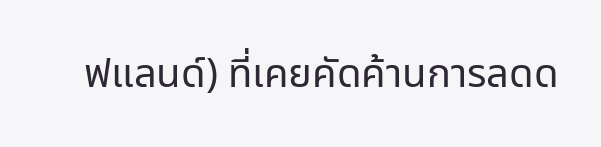ฟแลนด์) ที่เคยคัดค้านการลดด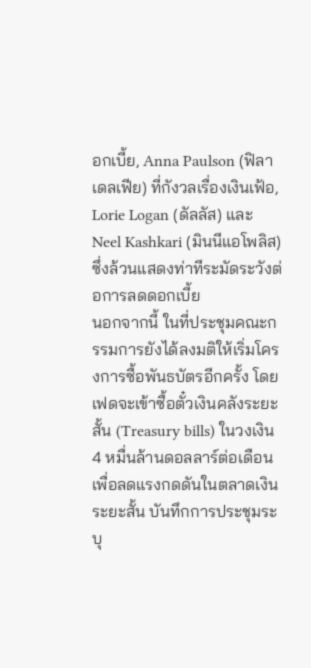อกเบี้ย, Anna Paulson (ฟิลาเดลเฟีย) ที่กังวลเรื่องเงินเฟ้อ, Lorie Logan (ดัลลัส) และ Neel Kashkari (มินนีแอโพลิส) ซึ่งล้วนแสดงท่าทีระมัดระวังต่อการลดดอกเบี้ย
นอกจากนี้ ในที่ประชุมคณะกรรมการยังได้ลงมติให้เริ่มโครงการซื้อพันธบัตรอีกครั้ง โดยเฟดจะเข้าซื้อตั๋วเงินคลังระยะสั้น (Treasury bills) ในวงเงิน 4 หมื่นล้านดอลลาร์ต่อเดือน เพื่อลดแรงกดดันในตลาดเงินระยะสั้น บันทึกการประชุมระบุ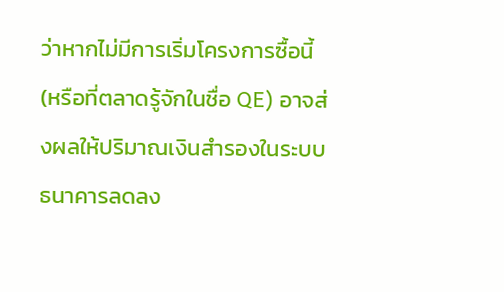ว่าหากไม่มีการเริ่มโครงการซื้อนี้ (หรือที่ตลาดรู้จักในชื่อ QE) อาจส่งผลให้ปริมาณเงินสำรองในระบบธนาคารลดลง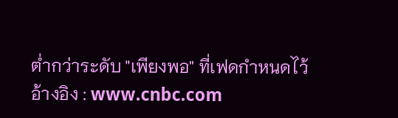ต่ำกว่าระดับ "เพียงพอ" ที่เฟดกำหนดไว้
อ้างอิง : www.cnbc.com